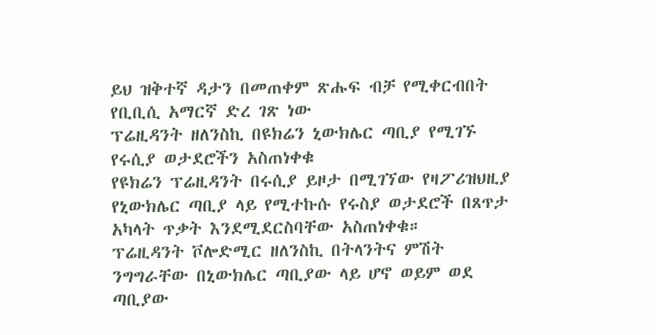ይህ ዝቅተኛ ዳታን በመጠቀም ጽሑፍ ብቻ የሚቀርብበት የቢቢሲ አማርኛ ድረ ገጽ ነው
ፕሬዚዳንት ዘለንስኪ በዩክሬን ኒውክሌር ጣቢያ የሚገኙ የሩሲያ ወታደሮችን አስጠነቀቁ
የዩክሬን ፕሬዚዳንት በሩሲያ ይዞታ በሚገኘው የዛፖሪዝህዚያ የኒውክሌር ጣቢያ ላይ የሚተኩሱ የሩስያ ወታደሮች በጸጥታ አካላት ጥቃት እንደሚደርስባቸው አስጠነቀቁ።
ፕሬዚዳንት ቮሎድሚር ዘለንስኪ በትላንትና ምሽት ንግግራቸው በኒውክሌር ጣቢያው ላይ ሆኖ ወይም ወደ ጣቢያው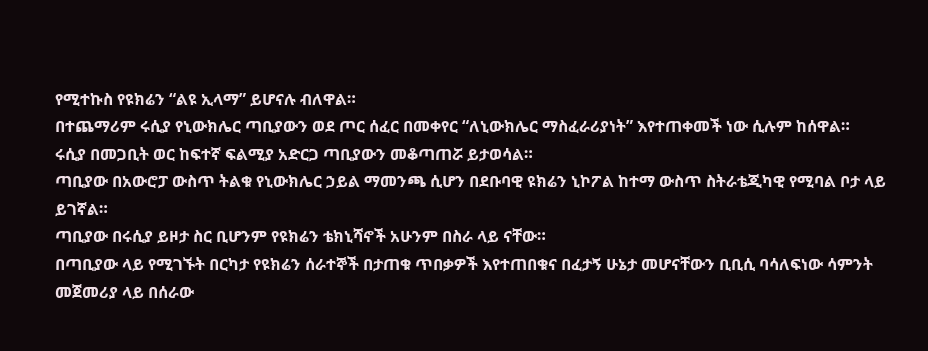የሚተኩስ የዩክሬን “ልዩ ኢላማ” ይሆናሉ ብለዋል።
በተጨማሪም ሩሲያ የኒውክሌር ጣቢያውን ወደ ጦር ሰፈር በመቀየር “ለኒውክሌር ማስፈራሪያነት” እየተጠቀመች ነው ሲሉም ከሰዋል።
ሩሲያ በመጋቢት ወር ከፍተኛ ፍልሚያ አድርጋ ጣቢያውን መቆጣጠሯ ይታወሳል።
ጣቢያው በአውሮፓ ውስጥ ትልቁ የኒውክሌር ኃይል ማመንጫ ሲሆን በደቡባዊ ዩክሬን ኒኮፖል ከተማ ውስጥ ስትራቴጂካዊ የሚባል ቦታ ላይ ይገኛል።
ጣቢያው በሩሲያ ይዞታ ስር ቢሆንም የዩክሬን ቴክኒሻኖች አሁንም በስራ ላይ ናቸው።
በጣቢያው ላይ የሚገኙት በርካታ የዩክሬን ሰራተኞች በታጠቁ ጥበቃዎች እየተጠበቁና በፈታኝ ሁኔታ መሆናቸውን ቢቢሲ ባሳለፍነው ሳምንት መጀመሪያ ላይ በሰራው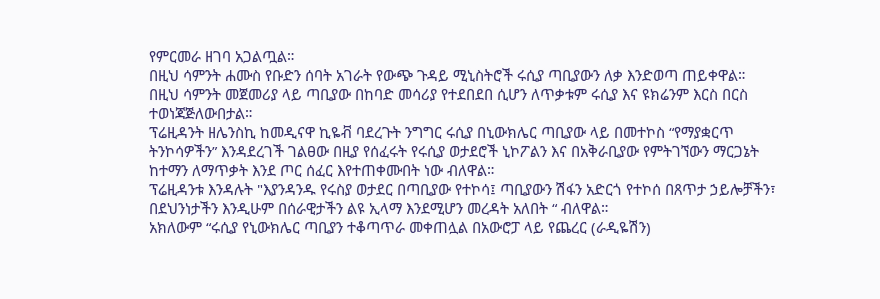የምርመራ ዘገባ አጋልጧል።
በዚህ ሳምንት ሐሙስ የቡድን ሰባት አገራት የውጭ ጉዳይ ሚኒስትሮች ሩሲያ ጣቢያውን ለቃ እንድወጣ ጠይቀዋል።
በዚህ ሳምንት መጀመሪያ ላይ ጣቢያው በከባድ መሳሪያ የተደበደበ ሲሆን ለጥቃቱም ሩሲያ እና ዩክሬንም እርስ በርስ ተወነጃጅለውበታል።
ፕሬዚዳንት ዘሌንስኪ ከመዲናዋ ኪዬቭ ባደረጉት ንግግር ሩሲያ በኒውክሌር ጣቢያው ላይ በመተኮስ “የማያቋርጥ ትንኮሳዎችን” እንዳደረገች ገልፀው በዚያ የሰፈሩት የሩሲያ ወታደሮች ኒኮፖልን እና በአቅራቢያው የምትገኘውን ማርጋኔት ከተማን ለማጥቃት እንደ ጦር ሰፈር እየተጠቀሙበት ነው ብለዋል።
ፕሬዚዳንቱ እንዳሉት "እያንዳንዱ የሩስያ ወታደር በጣቢያው የተኮሳ፤ ጣቢያውን ሽፋን አድርጎ የተኮሰ በጸጥታ ኃይሎቻችን፣ በደህንነታችን እንዲሁም በሰራዊታችን ልዩ ኢላማ እንደሚሆን መረዳት አለበት “ ብለዋል።
አክለውም “ሩሲያ የኒውክሌር ጣቢያን ተቆጣጥራ መቀጠሏል በአውሮፓ ላይ የጨረር (ራዲዬሽን)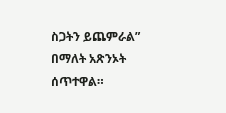ስጋትን ይጨምራል” በማለት አጽንኦት ሰጥተዋል።